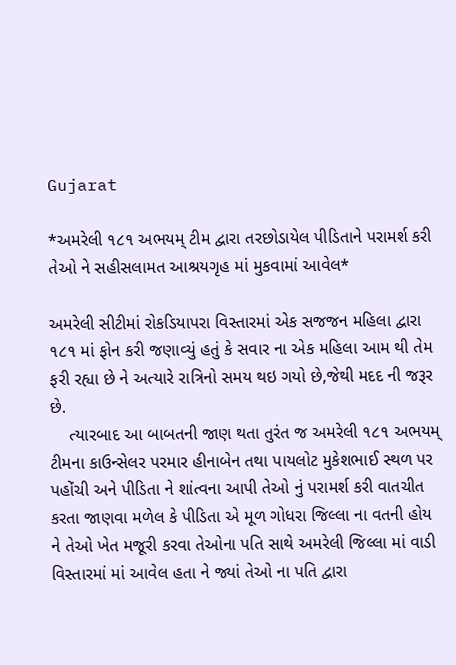Gujarat

*અમરેલી ૧૮૧ અભયમ્ ટીમ દ્વારા તરછોડાયેલ પીડિતાને પરામર્શ કરી તેઓ ને સહીસલામત આશ્રયગૃહ માં મુકવામાં આવેલ*

અમરેલી સીટીમાં રોકડિયાપરા વિસ્તારમાં એક સજજન મહિલા દ્વારા ૧૮૧ માં ફોન કરી જણાવ્યું હતું કે સવાર ના એક મહિલા આમ થી તેમ ફરી રહ્યા છે ને અત્યારે રાત્રિનો સમય થઇ ગયો છે,જેથી મદદ ની જરૂર છે.
    ત્યારબાદ આ બાબતની જાણ થતા તુરંત જ અમરેલી ૧૮૧ અભયમ્ ટીમના કાઉન્સેલર પરમાર હીનાબેન તથા પાયલોટ મુકેશભાઈ સ્થળ પર પહોંચી અને પીડિતા ને શાંત્વના આપી તેઓ નું પરામર્શ કરી વાતચીત કરતા જાણવા મળેલ કે પીડિતા એ મૂળ ગોધરા જિલ્લા ના વતની હોય ને તેઓ ખેત મજૂરી કરવા તેઓના પતિ સાથે અમરેલી જિલ્લા માં વાડી વિસ્તારમાં માં આવેલ હતા ને જ્યાં તેઓ ના પતિ દ્વારા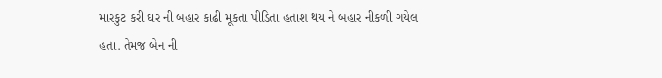મારકુટ કરી ઘર ની બહાર કાઢી મૂકતા પીડિતા હતાશ થય ને બહાર નીકળી ગયેલ હતા. તેમજ બેન ની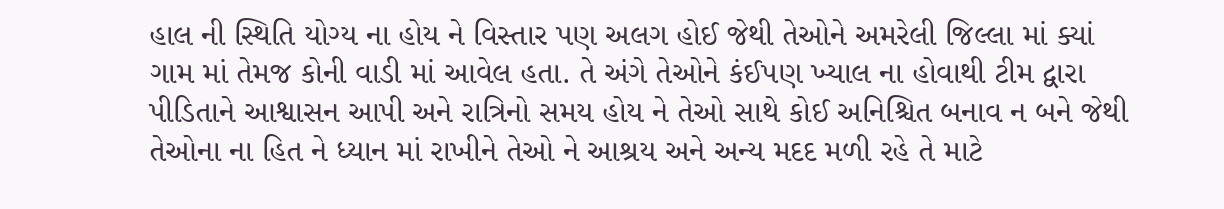હાલ ની સ્થિતિ યોગ્ય ના હોય ને વિસ્તાર પણ અલગ હોઈ જેથી તેઓને અમરેલી જિલ્લા માં ક્યાં ગામ માં તેમજ કોની વાડી માં આવેલ હતા. તે અંગે તેઓને કંઈપણ ખ્યાલ ના હોવાથી ટીમ દ્વારા પીડિતાને આશ્વાસન આપી અને રાત્રિનો સમય હોય ને તેઓ સાથે કોઈ અનિશ્ચિત બનાવ ન બને જેથી તેઓના ના હિત ને ધ્યાન માં રાખીને તેઓ ને આશ્રય અને અન્ય મદદ મળી રહે તે માટે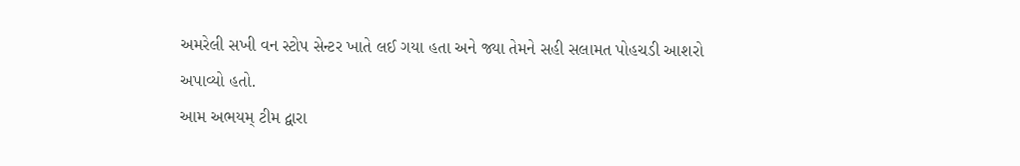અમરેલી સખી વન સ્ટોપ સેન્ટર ખાતે લઈ ગયા હતા અને જ્યા તેમને સહી સલામત પોહચડી આશરો અપાવ્યો હતો.
આમ અભયમ્ ટીમ દ્વારા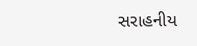સરાહનીય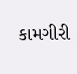કામગીરી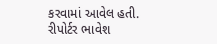કરવામાં આવેલ હતી.
રીપોર્ટર ભાવેશ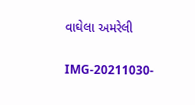વાઘેલા અમરેલી

IMG-20211030-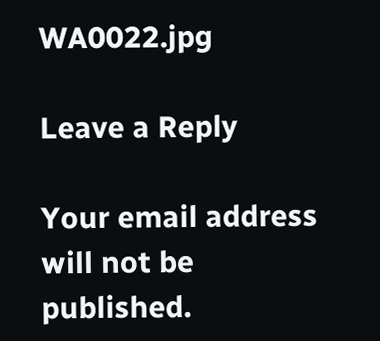WA0022.jpg

Leave a Reply

Your email address will not be published.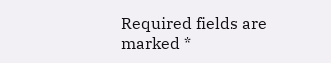Required fields are marked *